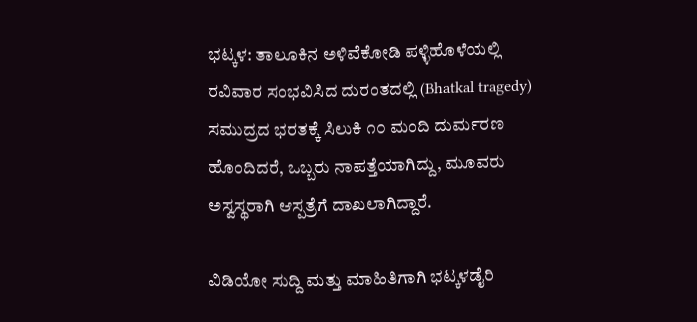ಭಟ್ಕಳ: ತಾಲೂಕಿನ ಅಳಿವೆಕೋಡಿ ಪಳ್ಳಿಹೊಳೆಯಲ್ಲಿ ರವಿವಾರ ಸಂಭವಿಸಿದ ದುರಂತದಲ್ಲಿ (Bhatkal tragedy) ಸಮುದ್ರದ ಭರತಕ್ಕೆ ಸಿಲುಕಿ ೧೦ ಮಂದಿ ದುರ್ಮರಣ ಹೊಂದಿದರೆ, ಒಬ್ಬರು ನಾಪತ್ತೆಯಾಗಿದ್ದು, ಮೂವರು ಅಸ್ವಸ್ಥರಾಗಿ ಆಸ್ಪತ್ರೆಗೆ ದಾಖಲಾಗಿದ್ದಾರೆ.

ವಿಡಿಯೋ ಸುದ್ದಿ ಮತ್ತು ಮಾಹಿತಿಗಾಗಿ ಭಟ್ಕಳಡೈರಿ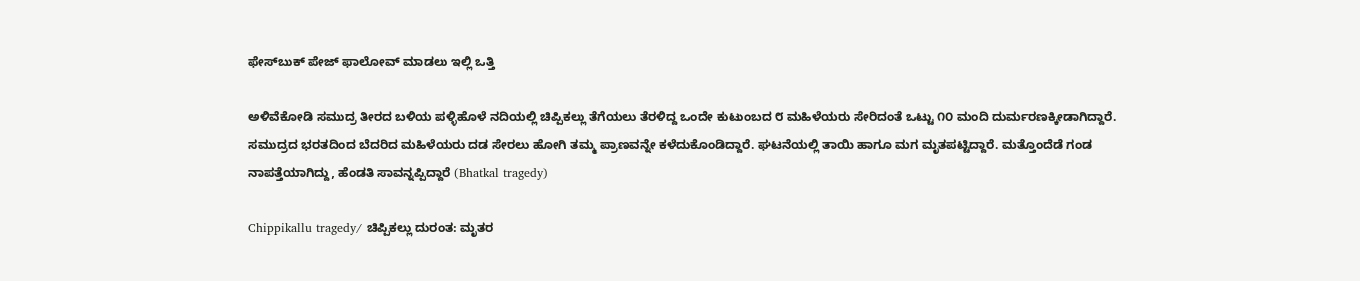ಫೇಸ್‌ಬುಕ್‌ ಪೇಜ್ ಫಾಲೋವ್ ಮಾಡಲು ಇಲ್ಲಿ ಒತ್ತಿ

ಅಳಿವೆಕೋಡಿ ಸಮುದ್ರ ತೀರದ ಬಳಿಯ ಪಳ್ಳಿಹೊಳೆ ನದಿಯಲ್ಲಿ ಚಿಪ್ಪಿಕಲ್ಲು ತೆಗೆಯಲು ತೆರಳಿದ್ದ ಒಂದೇ ಕುಟುಂಬದ ೮ ಮಹಿಳೆಯರು ಸೇರಿದಂತೆ ಒಟ್ಟು ೧೦ ಮಂದಿ ದುರ್ಮರಣಕ್ಕೀಡಾಗಿದ್ದಾರೆ. ಸಮುದ್ರದ ಭರತದಿಂದ ಬೆದರಿದ ಮಹಿಳೆಯರು ದಡ ಸೇರಲು ಹೋಗಿ ತಮ್ಮ ಪ್ರಾಣವನ್ನೇ ಕಳೆದುಕೊಂಡಿದ್ದಾರೆ. ಘಟನೆಯಲ್ಲಿ ತಾಯಿ ಹಾಗೂ ಮಗ ಮೃತಪಟ್ಟಿದ್ದಾರೆ. ಮತ್ತೊಂದೆಡೆ ಗಂಡ ನಾಪತ್ತೆಯಾಗಿದ್ದು, ಹೆಂಡತಿ ಸಾವನ್ನಪ್ಪಿದ್ದಾರೆ (Bhatkal tragedy)

Chippikallu tragedy/ ಚಿಪ್ಪಿಕಲ್ಲು ದುರಂತ: ಮೃತರ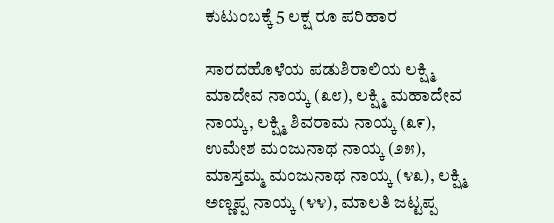ಕುಟುಂಬಕ್ಕೆ 5 ಲಕ್ಷ ರೂ ಪರಿಹಾರ

ಸಾರದಹೊಳೆಯ ಪಡುಶಿರಾಲಿಯ ಲಕ್ಷ್ಮಿ ಮಾದೇವ ನಾಯ್ಕ (೩೮), ಲಕ್ಷ್ಮಿ ಮಹಾದೇವ ನಾಯ್ಕ, ಲಕ್ಷ್ಮಿ ಶಿವರಾಮ ನಾಯ್ಕ (೩೯), ಉಮೇಶ ಮಂಜುನಾಥ ನಾಯ್ಕ (೨೫), ಮಾಸ್ತಮ್ಮ ಮಂಜುನಾಥ ನಾಯ್ಕ (೪೩), ಲಕ್ಷ್ಮಿ ಅಣ್ಣಪ್ಪ ನಾಯ್ಕ (೪೪), ಮಾಲತಿ ಜಟ್ಟಪ್ಪ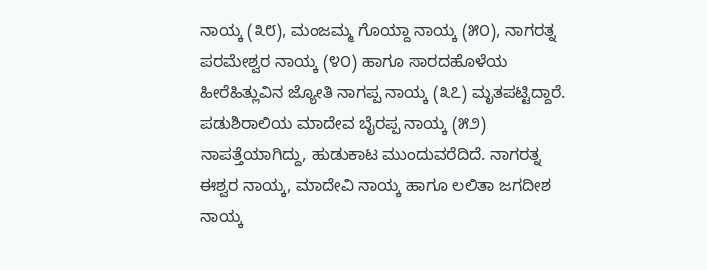ನಾಯ್ಕ (೩೮), ಮಂಜಮ್ಮ ಗೊಯ್ದಾ ನಾಯ್ಕ (೫೦), ನಾಗರತ್ನ ಪರಮೇಶ್ವರ ನಾಯ್ಕ (೪೦) ಹಾಗೂ ಸಾರದಹೊಳೆಯ ಹೀರೆಹಿತ್ಲುವಿನ ಜ್ಯೋತಿ ನಾಗಪ್ಪ ನಾಯ್ಕ (೩೭) ಮೃತಪಟ್ಟಿದ್ದಾರೆ. ಪಡುಶಿರಾಲಿಯ ಮಾದೇವ ಬೈರಪ್ಪ ನಾಯ್ಕ (೫೨) ನಾಪತ್ತೆಯಾಗಿದ್ದು, ಹುಡುಕಾಟ ಮುಂದುವರೆದಿದೆ. ನಾಗರತ್ನ ಈಶ್ವರ ನಾಯ್ಕ, ಮಾದೇವಿ ನಾಯ್ಕ ಹಾಗೂ ಲಲಿತಾ ಜಗದೀಶ ನಾಯ್ಕ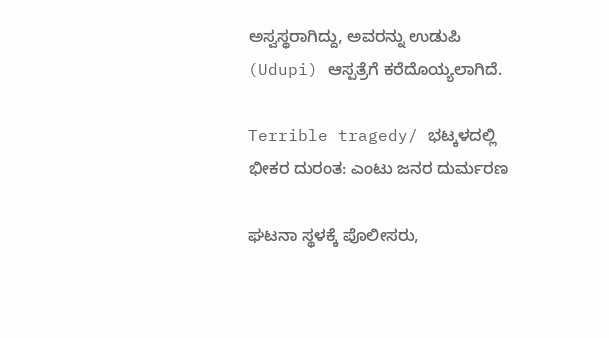ಅಸ್ವಸ್ಥರಾಗಿದ್ದು, ಅವರನ್ನು ಉಡುಪಿ (Udupi) ಆಸ್ಪತ್ರೆಗೆ ಕರೆದೊಯ್ಯಲಾಗಿದೆ.

Terrible tragedy/ ಭಟ್ಕಳದಲ್ಲಿ ಭೀಕರ ದುರಂತ: ಎಂಟು ಜನರ ದುರ್ಮರಣ

ಘಟನಾ ಸ್ಥಳಕ್ಕೆ ಪೊಲೀಸರು,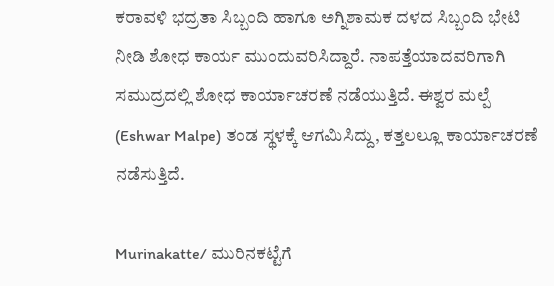ಕರಾವಳಿ ಭದ್ರತಾ ಸಿಬ್ಬಂದಿ ಹಾಗೂ ಅಗ್ನಿಶಾಮಕ ದಳದ ಸಿಬ್ಬಂದಿ ಭೇಟಿ ನೀಡಿ ಶೋಧ ಕಾರ್ಯ ಮುಂದುವರಿಸಿದ್ದಾರೆ. ನಾಪತ್ತೆಯಾದವರಿಗಾಗಿ ಸಮುದ್ರದಲ್ಲಿ ಶೋಧ ಕಾರ್ಯಾಚರಣೆ ನಡೆಯುತ್ತಿದೆ. ಈಶ್ವರ ಮಲ್ಪೆ  (Eshwar Malpe) ತಂಡ ಸ್ಥಳಕ್ಕೆ ಆಗಮಿಸಿದ್ದು, ಕತ್ತಲಲ್ಲೂ ಕಾರ್ಯಾಚರಣೆ ನಡೆಸುತ್ತಿದೆ.

Murinakatte/ ಮುರಿನಕಟ್ಟೆಗೆ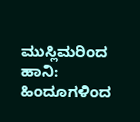ಮುಸ್ಲಿಮರಿಂದ ಹಾನಿ: ಹಿಂದೂಗಳಿಂದ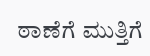ಠಾಣೆಗೆ ಮುತ್ತಿಗೆ